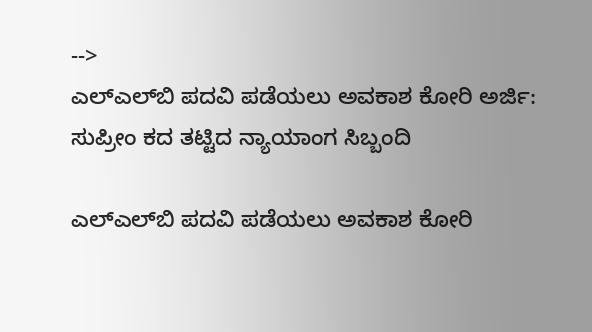-->
ಎಲ್‌ಎಲ್‌ಬಿ ಪದವಿ ಪಡೆಯಲು ಅವಕಾಶ ಕೋರಿ ಅರ್ಜಿ: ಸುಪ್ರೀಂ ಕದ ತಟ್ಟಿದ ನ್ಯಾಯಾಂಗ ಸಿಬ್ಬಂದಿ

ಎಲ್‌ಎಲ್‌ಬಿ ಪದವಿ ಪಡೆಯಲು ಅವಕಾಶ ಕೋರಿ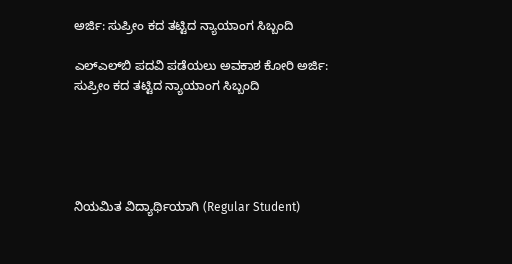ಅರ್ಜಿ: ಸುಪ್ರೀಂ ಕದ ತಟ್ಟಿದ ನ್ಯಾಯಾಂಗ ಸಿಬ್ಬಂದಿ

ಎಲ್‌ಎಲ್‌ಬಿ ಪದವಿ ಪಡೆಯಲು ಅವಕಾಶ ಕೋರಿ ಅರ್ಜಿ: ಸುಪ್ರೀಂ ಕದ ತಟ್ಟಿದ ನ್ಯಾಯಾಂಗ ಸಿಬ್ಬಂದಿ





ನಿಯಮಿತ ವಿದ್ಯಾರ್ಥಿಯಾಗಿ (Regular Student)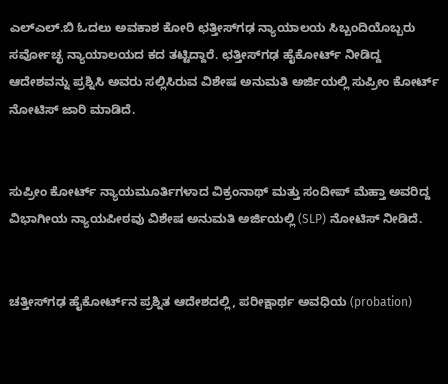ಎಲ್‌ಎಲ್‌.ಬಿ ಓದಲು ಅವಕಾಶ ಕೋರಿ ಛತ್ತೀಸ್‌ಗಢ ನ್ಯಾಯಾಲಯ ಸಿಬ್ಬಂದಿಯೊಬ್ಬರು ಸರ್ವೋಚ್ಛ ನ್ಯಾಯಾಲಯದ ಕದ ತಟ್ಟಿದ್ದಾರೆ. ಛತ್ತೀಸ್‌ಗಢ ಹೈಕೋರ್ಟ್ ನೀಡಿದ್ದ ಆದೇಶವನ್ನು ಪ್ರಶ್ನಿಸಿ ಅವರು ಸಲ್ಲಿಸಿರುವ ವಿಶೇಷ ಅನುಮತಿ ಅರ್ಜಿಯಲ್ಲಿ ಸುಪ್ರೀಂ ಕೋರ್ಟ್ ನೋಟಿಸ್ ಜಾರಿ ಮಾಡಿದೆ.


ಸುಪ್ರೀಂ ಕೋರ್ಟ್‌ ನ್ಯಾಯಮೂರ್ತಿಗಳಾದ ವಿಕ್ರಂನಾಥ್ ಮತ್ತು ಸಂದೀಪ್ ಮೆಹ್ತಾ ಅವರಿದ್ದ ವಿಭಾಗೀಯ ನ್ಯಾಯಪೀಠವು ವಿಶೇಷ ಅನುಮತಿ ಅರ್ಜಿಯಲ್ಲಿ (SLP) ನೋಟಿಸ್ ನೀಡಿದೆ.


ಚತ್ತೀಸ್‌ಗಢ ಹೈಕೋರ್ಟ್‌ನ ಪ್ರಶ್ನಿತ ಆದೇಶದಲ್ಲಿ, ಪರೀಕ್ಷಾರ್ಥ ಅವಧಿಯ (probation)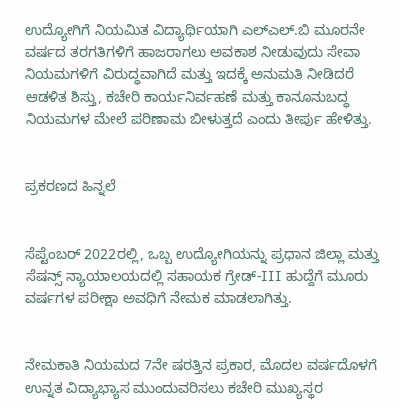ಉದ್ಯೋಗಿಗೆ ನಿಯಮಿತ ವಿದ್ಯಾರ್ಥಿಯಾಗಿ ಎಲ್‌ಎಲ್‌.ಬಿ ಮೂರನೇ ವರ್ಷದ ತರಗತಿಗಳಿಗೆ ಹಾಜರಾಗಲು ಅವಕಾಶ ನೀಡುವುದು ಸೇವಾ ನಿಯಮಗಳಿಗೆ ವಿರುದ್ಧವಾಗಿದೆ ಮತ್ತು ಇದಕ್ಕೆ ಅನುಮತಿ ನೀಡಿದರೆ ಆಡಳಿತ ಶಿಸ್ತು, ಕಚೇರಿ ಕಾರ್ಯನಿರ್ವಹಣೆ ಮತ್ತು ಕಾನೂನುಬದ್ಧ ನಿಯಮಗಳ ಮೇಲೆ ಪರಿಣಾಮ ಬೀಳುತ್ತದೆ ಎಂದು ತೀರ್ಪು ಹೇಳಿತ್ತು.


ಪ್ರಕರಣದ ಹಿನ್ನಲೆ


ಸೆಪ್ಟೆಂಬರ್ 2022ರಲ್ಲಿ, ಒಬ್ಬ ಉದ್ಯೋಗಿಯನ್ನು ಪ್ರಧಾನ ಜಿಲ್ಲಾ ಮತ್ತು ಸೆಷನ್ಸ್ ನ್ಯಾಯಾಲಯದಲ್ಲಿ ಸಹಾಯಕ ಗ್ರೇಡ್-III ಹುದ್ದೆಗೆ ಮೂರು ವರ್ಷಗಳ ಪರೀಕ್ಷಾ ಅವಧಿಗೆ ನೇಮಕ ಮಾಡಲಾಗಿತ್ತು.


ನೇಮಕಾತಿ ನಿಯಮದ 7ನೇ ಷರತ್ತಿನ ಪ್ರಕಾರ, ಮೊದಲ ವರ್ಷದೊಳಗೆ ಉನ್ನತ ವಿದ್ಯಾಭ್ಯಾಸ ಮುಂದುವರಿಸಲು ಕಚೇರಿ ಮುಖ್ಯಸ್ಥರ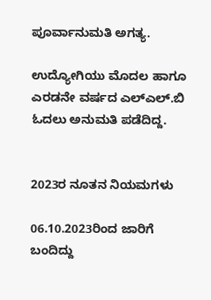ಪೂರ್ವಾನುಮತಿ ಅಗತ್ಯ.

ಉದ್ಯೋಗಿಯು ಮೊದಲ ಹಾಗೂ ಎರಡನೇ ವರ್ಷದ ಎಲ್‌ಎಲ್‌.ಬಿ ಓದಲು ಅನುಮತಿ ಪಡೆದಿದ್ದ.


2023ರ ನೂತನ ನಿಯಮಗಳು

06.10.2023ರಿಂದ ಜಾರಿಗೆ ಬಂದಿದ್ದು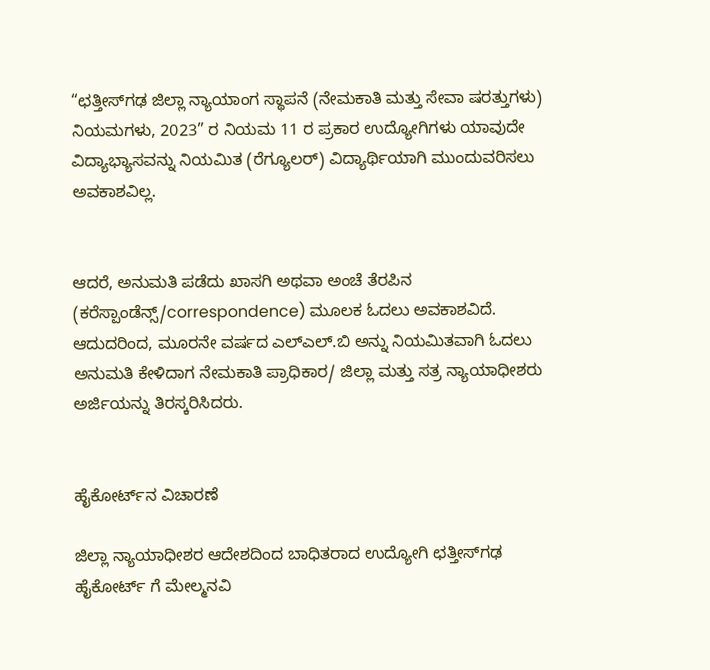“ಛತ್ತೀಸ್‌ಗಢ ಜಿಲ್ಲಾ ನ್ಯಾಯಾಂಗ ಸ್ಥಾಪನೆ (ನೇಮಕಾತಿ ಮತ್ತು ಸೇವಾ ಷರತ್ತುಗಳು) ನಿಯಮಗಳು, 2023” ರ ನಿಯಮ 11 ರ ಪ್ರಕಾರ ಉದ್ಯೋಗಿಗಳು ಯಾವುದೇ ವಿದ್ಯಾಭ್ಯಾಸವನ್ನು ನಿಯಮಿತ (ರೆಗ್ಯೂಲರ್) ವಿದ್ಯಾರ್ಥಿಯಾಗಿ ಮುಂದುವರಿಸಲು ಅವಕಾಶವಿಲ್ಲ.


ಆದರೆ, ಅನುಮತಿ ಪಡೆದು ಖಾಸಗಿ ಅಥವಾ ಅಂಚೆ ತೆರಪಿನ (ಕರೆಸ್ಪಾಂಡೆನ್ಸ್/correspondence) ಮೂಲಕ ಓದಲು ಅವಕಾಶವಿದೆ. ಆದುದರಿಂದ, ಮೂರನೇ ವರ್ಷದ ಎಲ್‌ಎಲ್‌.ಬಿ ಅನ್ನು ನಿಯಮಿತವಾಗಿ ಓದಲು ಅನುಮತಿ ಕೇಳಿದಾಗ ನೇಮಕಾತಿ ಪ್ರಾಧಿಕಾರ/ ಜಿಲ್ಲಾ ಮತ್ತು ಸತ್ರ ನ್ಯಾಯಾಧೀಶರು ಅರ್ಜಿಯನ್ನು ತಿರಸ್ಕರಿಸಿದರು.


ಹೈಕೋರ್ಟ್‌ನ ವಿಚಾರಣೆ

ಜಿಲ್ಲಾ ನ್ಯಾಯಾಧೀಶರ ಆದೇಶದಿಂದ ಬಾಧಿತರಾದ ಉದ್ಯೋಗಿ ಛತ್ತೀಸ್‌ಗಢ ಹೈಕೋರ್ಟ್ ಗೆ ಮೇಲ್ಮನವಿ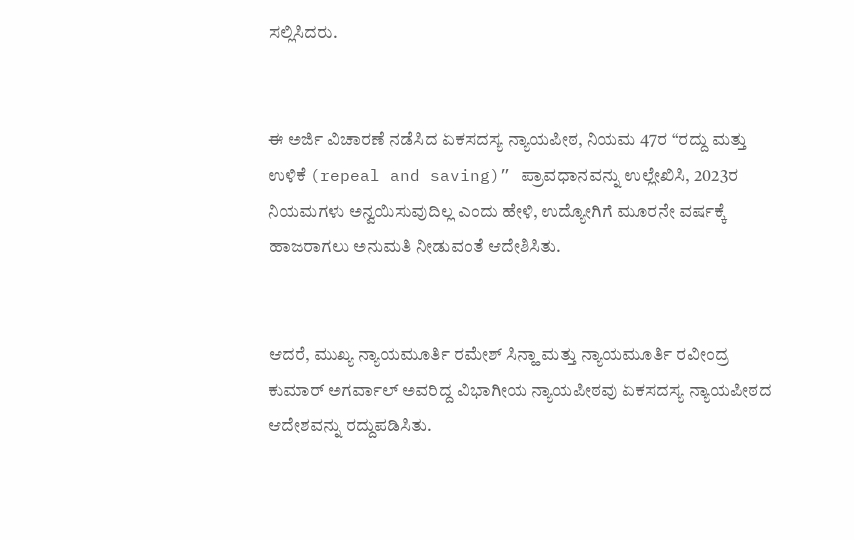ಸಲ್ಲಿಸಿದರು.


ಈ ಅರ್ಜಿ ವಿಚಾರಣೆ ನಡೆಸಿದ ಏಕಸದಸ್ಯ ನ್ಯಾಯಪೀಠ, ನಿಯಮ 47ರ “ರದ್ದು ಮತ್ತು ಉಳಿಕೆ (repeal and saving)” ಪ್ರಾವಧಾನವನ್ನು ಉಲ್ಲೇಖಿಸಿ, 2023ರ ನಿಯಮಗಳು ಅನ್ವಯಿಸುವುದಿಲ್ಲ ಎಂದು ಹೇಳಿ, ಉದ್ಯೋಗಿಗೆ ಮೂರನೇ ವರ್ಷಕ್ಕೆ ಹಾಜರಾಗಲು ಅನುಮತಿ ನೀಡುವಂತೆ ಆದೇಶಿಸಿತು.


ಆದರೆ, ಮುಖ್ಯ ನ್ಯಾಯಮೂರ್ತಿ ರಮೇಶ್ ಸಿನ್ಹಾ ಮತ್ತು ನ್ಯಾಯಮೂರ್ತಿ ರವೀಂದ್ರ ಕುಮಾರ್ ಅಗರ್ವಾಲ್ ಅವರಿದ್ದ ವಿಭಾಗೀಯ ನ್ಯಾಯಪೀಠವು ಏಕಸದಸ್ಯ ನ್ಯಾಯಪೀಠದ ಆದೇಶವನ್ನು ರದ್ದುಪಡಿಸಿತು.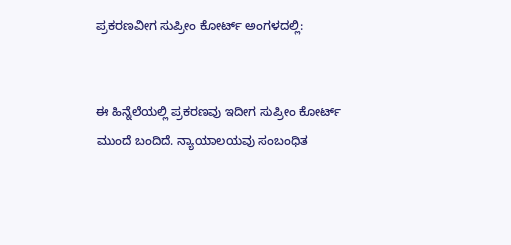ಪ್ರಕರಣವೀಗ ಸುಪ್ರೀಂ ಕೋರ್ಟ್‌ ಅಂಗಳದಲ್ಲಿ:


ಈ ಹಿನ್ನೆಲೆಯಲ್ಲಿ ಪ್ರಕರಣವು ಇದೀಗ ಸುಪ್ರೀಂ ಕೋರ್ಟ್ ಮುಂದೆ ಬಂದಿದೆ. ನ್ಯಾಯಾಲಯವು ಸಂಬಂಧಿತ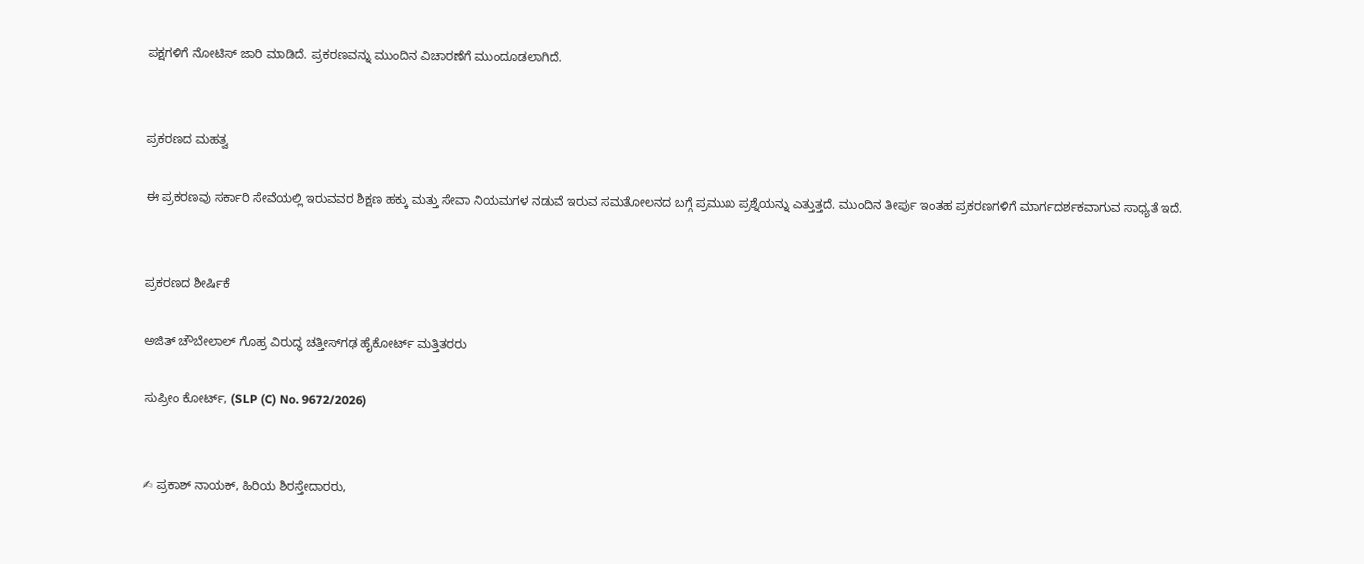ಪಕ್ಷಗಳಿಗೆ ನೋಟಿಸ್ ಜಾರಿ ಮಾಡಿದೆ. ಪ್ರಕರಣವನ್ನು ಮುಂದಿನ ವಿಚಾರಣೆಗೆ ಮುಂದೂಡಲಾಗಿದೆ.


ಪ್ರಕರಣದ ಮಹತ್ವ

ಈ ಪ್ರಕರಣವು ಸರ್ಕಾರಿ ಸೇವೆಯಲ್ಲಿ ಇರುವವರ ಶಿಕ್ಷಣ ಹಕ್ಕು ಮತ್ತು ಸೇವಾ ನಿಯಮಗಳ ನಡುವೆ ಇರುವ ಸಮತೋಲನದ ಬಗ್ಗೆ ಪ್ರಮುಖ ಪ್ರಶ್ನೆಯನ್ನು ಎತ್ತುತ್ತದೆ. ಮುಂದಿನ ತೀರ್ಪು ಇಂತಹ ಪ್ರಕರಣಗಳಿಗೆ ಮಾರ್ಗದರ್ಶಕವಾಗುವ ಸಾಧ್ಯತೆ ಇದೆ.


ಪ್ರಕರಣದ ಶೀರ್ಷಿಕೆ

ಅಜಿತ್ ಚೌಬೇಲಾಲ್ ಗೊಹ್ರ ವಿರುದ್ಧ ಚತ್ತೀಸ್‌ಗಢ ಹೈಕೋರ್ಟ್ ಮತ್ತಿತರರು

ಸುಪ್ರೀಂ ಕೋರ್ಟ್‌, (SLP (C) No. 9672/2026)


✍ ಪ್ರಕಾಶ್ ನಾಯಕ್, ಹಿರಿಯ ಶಿರಸ್ತೇದಾರರು,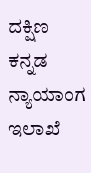ದಕ್ಷಿಣ ಕನ್ನಡ ನ್ಯಾಯಾಂಗ ಇಲಾಖೆ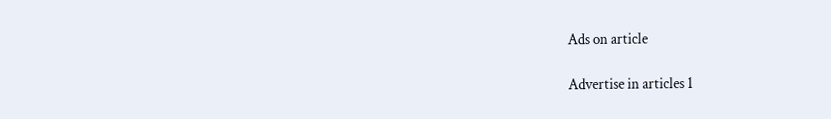Ads on article

Advertise in articles 1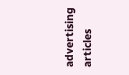advertising articles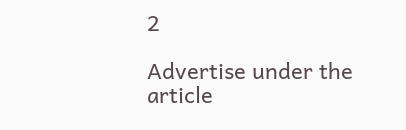2

Advertise under the article